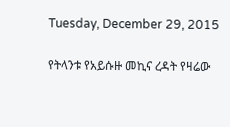Tuesday, December 29, 2015

የትላንቱ የአይሱዙ መኪና ረዳት የዛሬው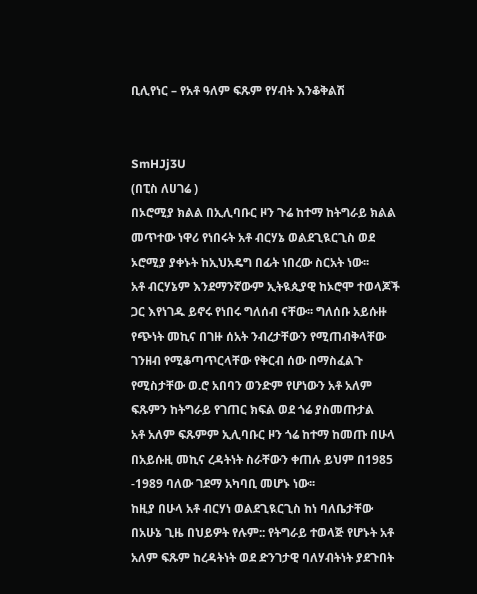ቢሊየነር – የአቶ ዓለም ፍጹም የሃብት እንቆቅልሽ


SmHJj3U
(በፒስ ለሀገሬ )
በኦሮሚያ ክልል በኢሊባቡር ዞን ጉሬ ከተማ ከትግራይ ክልል መጥተው ነዋሪ የነበሩት አቶ ብርሃኔ ወልደጊዪርጊስ ወደ ኦሮሚያ ያቀኑት ከኢህአዴግ በፊት ነበረው ስርአት ነው፡፡
አቶ ብርሃኔም እንደማንኛውም ኢትዪጲያዊ ከኦሮሞ ተወላጆች ጋር እየነገዱ ይኖሩ የነበሩ ግለሰብ ናቸው፡፡ ግለሰቡ አይሱዙ የጭነት መኪና በገዙ ሰአት ንብረታቸውን የሚጠብቅላቸው ገንዘብ የሚቆጣጥርላቸው የቅርብ ሰው በማስፈልጉ የሚስታቸው ወ.ሮ አበባን ወንድም የሆነውን አቶ አለም ፍጹምን ከትግራይ የገጠር ክፍል ወደ ጎሬ ያስመጡታል
አቶ አለም ፍጹምም ኢሊባቡር ዞን ጎሬ ከተማ ከመጡ በሁላ በአይሱዚ መኪና ረዳትነት ስራቸውን ቀጠሉ ይህም በ1985 -1989 ባለው ገደማ አካባቢ መሆኑ ነው፡፡
ከዚያ በሁላ አቶ ብርሃነ ወልደጊዪርጊስ ከነ ባለቤታቸው በአሁኔ ጊዜ በህይዎት የሉም:: የትግራይ ተወላጅ የሆኑት አቶ አለም ፍጹም ከረዳትነት ወደ ድንገታዊ ባለሃብትነት ያደጉበት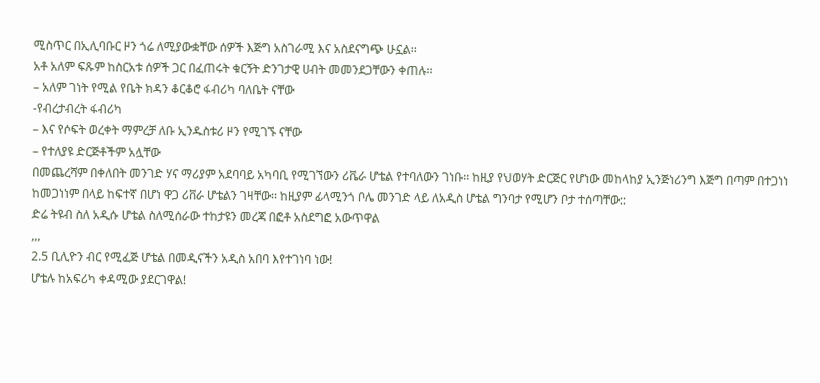ሚስጥር በኢሊባቡር ዞን ጎሬ ለሚያውቋቸው ሰዎች እጅግ አስገራሚ እና አስደናግጭ ሁኗል፡፡
አቶ አለም ፍጹም ከስርአቱ ሰዎች ጋር በፈጠሩት ቁርኝት ድንገታዊ ሀብት መመንደጋቸውን ቀጠሉ፡፡
– አለም ገነት የሚል የቤት ክዳን ቆርቆሮ ፋብሪካ ባለቤት ናቸው
-የብረታብረት ፋብሪካ
– እና የሶፍት ወረቀት ማምረቻ ለቡ ኢንዱስቱሪ ዞን የሚገኙ ናቸው
– የተለያዩ ድርጅቶችም አሏቸው
በመጨረሻም በቀለበት መንገድ ሃና ማሪያም አደባባይ አካባቢ የሚገኘውን ሪቬራ ሆቴል የተባለውን ገነቡ፡፡ ከዚያ የህወሃት ድርጅር የሆነው መከላከያ ኢንጅነሪንግ እጅግ በጣም በተጋነነ ከመጋነነም በላይ ከፍተኛ በሆነ ዋጋ ሪቨራ ሆቴልን ገዛቸው፡፡ ከዚያም ፊላሚንጎ ቦሌ መንገድ ላይ ለአዲስ ሆቴል ግንባታ የሚሆን ቦታ ተሰጣቸው::
ድሬ ትዩብ ስለ አዲሱ ሆቴል ስለሚሰራው ተከታዩን መረጃ በፎቶ አስደግፎ አውጥዋል
,,,
2.5 ቢሊዮን ብር የሚፈጅ ሆቴል በመዲናችን አዲስ አበባ እየተገነባ ነው!
ሆቴሉ ከአፍሪካ ቀዳሚው ያደርገዋል!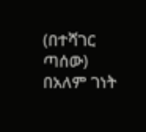(በተሻገር ጣሰው)
በአለም ገነት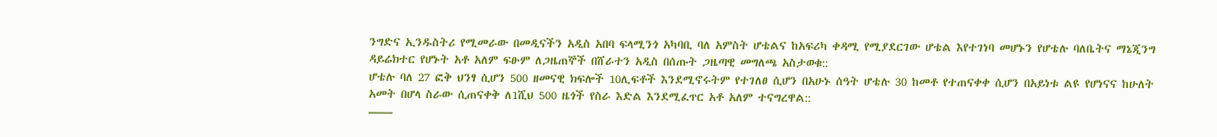ንግድና ኢንዱስትሪ የሚመራው በመዲናችን አዲስ አበባ ፍላሚንጎ አካባቢ ባለ አምስት ሆቴልና ከአፍሪካ ቀዳሚ የሚያደርገው ሆቴል እየተገነባ መሆኑን የሆቴሉ ባለቤትና ማኔጂንግ ዳይሬክተር የሆኑት አቶ አለም ፍፁም ለጋዜጠኞች በሸራተን አዲስ በሰጡት ጋዜጣዊ መግለጫ አስታወቁ::
ሆቴሉ ባለ 27 ፎቅ ህንፃ ሲሆን 500 ዘመናዊ ክፍሎች 10ሊፍቶች እንደሚኖሩትም የተገለፀ ሲሆን በአሁኑ ሰዓት ሆቴሉ 30 ከመቶ የተጠናቀቀ ሲሆን በአይነቱ ልዩ የሆነናና ከሁለት አመት በሆላ ስራው ሲጠናቀቅ ለ1ሺህ 500 ዜጎች የስራ እድል እንደሚፈጥር አቶ አለም ተናግረዋል::
——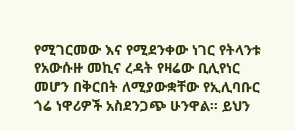የሚገርመው እና የሚደንቀው ነገር የትላንቱ የአውሱዙ መኪና ረዳት የዛሬው ቢሊየነር መሆን በቅርበት ለሚያውቋቸው የኢሊባቡር ጎሬ ነዋሪዎች አስደንጋጭ ሁንዋል፡፡ ይህን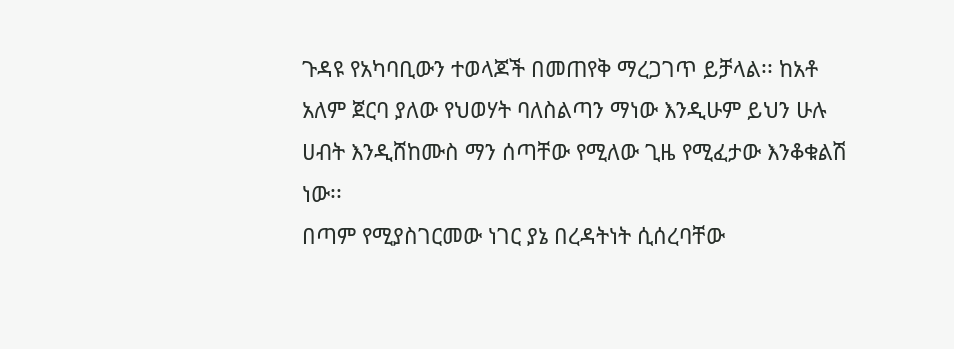ጉዳዩ የአካባቢውን ተወላጆች በመጠየቅ ማረጋገጥ ይቻላል፡፡ ከአቶ አለም ጀርባ ያለው የህወሃት ባለስልጣን ማነው እንዲሁም ይህን ሁሉ ሀብት እንዲሸከሙስ ማን ሰጣቸው የሚለው ጊዜ የሚፈታው እንቆቁልሽ ነው፡፡
በጣም የሚያስገርመው ነገር ያኔ በረዳትነት ሲሰረባቸው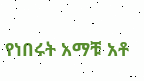የነበሩት አማቹ አቶ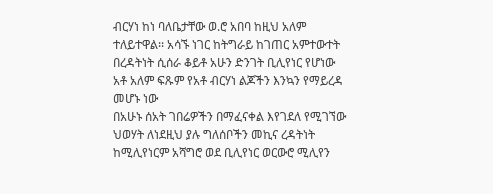ብርሃነ ከነ ባለቤታቸው ወ.ሮ አበባ ከዚህ አለም ተለይተዋል፡፡ አሳኙ ነገር ከትግራይ ከገጠር አምተውተት በረዳትነት ሲሰራ ቆይቶ አሁን ድንገት ቢሊየነር የሆነው አቶ አለም ፍጹም የአቶ ብርሃነ ልጆችን እንኳን የማይረዳ መሆኑ ነው
በአሁኑ ሰአት ገበሬዎችን በማፈናቀል እየገደለ የሚገኘው ህወሃት ለነደዚህ ያሉ ግለሰቦችን መኪና ረዳትነት ከሚሊየነርም አሻግሮ ወደ ቢሊየነር ወርውሮ ሚሊየን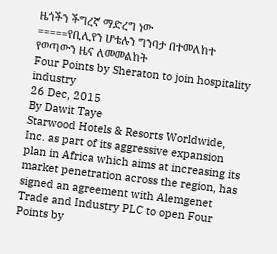ዜጎችን ችግረኛ ማድረግ ነው
=====የቢሊየን ሆቴሉን ግንባታ በተመለከተ የወጣውን ዜና ለመመልከት
Four Points by Sheraton to join hospitality industry
26 Dec, 2015
By Dawit Taye
Starwood Hotels & Resorts Worldwide, Inc. as part of its aggressive expansion plan in Africa which aims at increasing its market penetration across the region, has signed an agreement with Alemgenet Trade and Industry PLC to open Four Points by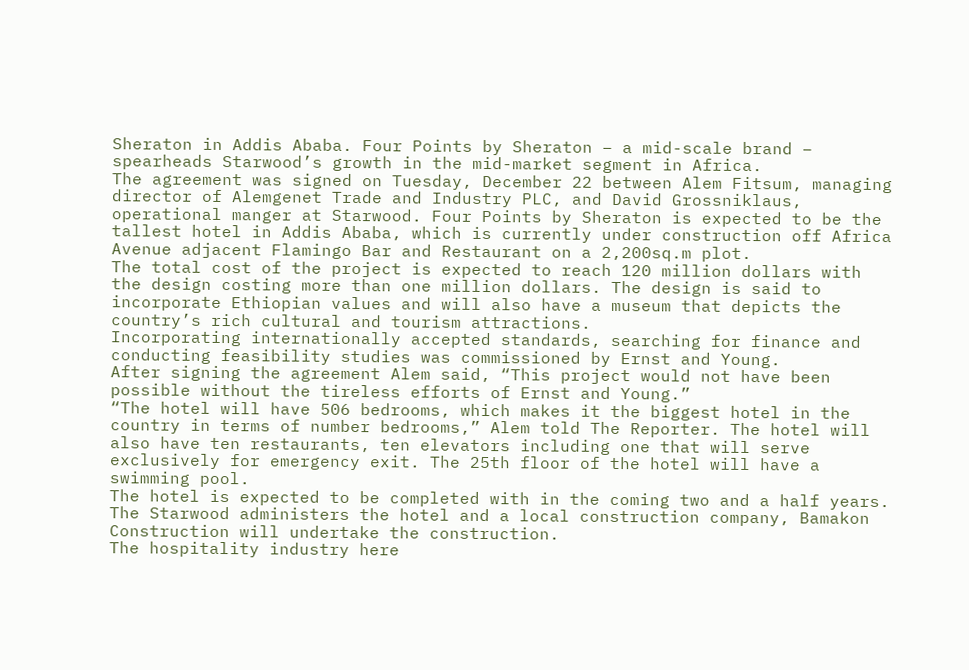Sheraton in Addis Ababa. Four Points by Sheraton – a mid-scale brand – spearheads Starwood’s growth in the mid-market segment in Africa.
The agreement was signed on Tuesday, December 22 between Alem Fitsum, managing director of Alemgenet Trade and Industry PLC, and David Grossniklaus, operational manger at Starwood. Four Points by Sheraton is expected to be the tallest hotel in Addis Ababa, which is currently under construction off Africa Avenue adjacent Flamingo Bar and Restaurant on a 2,200sq.m plot.
The total cost of the project is expected to reach 120 million dollars with the design costing more than one million dollars. The design is said to incorporate Ethiopian values and will also have a museum that depicts the country’s rich cultural and tourism attractions.
Incorporating internationally accepted standards, searching for finance and conducting feasibility studies was commissioned by Ernst and Young.
After signing the agreement Alem said, “This project would not have been possible without the tireless efforts of Ernst and Young.”
“The hotel will have 506 bedrooms, which makes it the biggest hotel in the country in terms of number bedrooms,” Alem told The Reporter. The hotel will also have ten restaurants, ten elevators including one that will serve exclusively for emergency exit. The 25th floor of the hotel will have a swimming pool.
The hotel is expected to be completed with in the coming two and a half years. The Starwood administers the hotel and a local construction company, Bamakon Construction will undertake the construction.
The hospitality industry here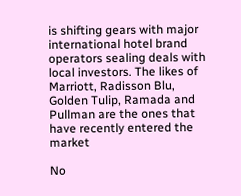is shifting gears with major international hotel brand operators sealing deals with local investors. The likes of Marriott, Radisson Blu, Golden Tulip, Ramada and Pullman are the ones that have recently entered the market

No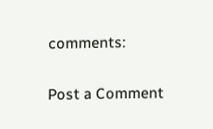comments:

Post a Comment